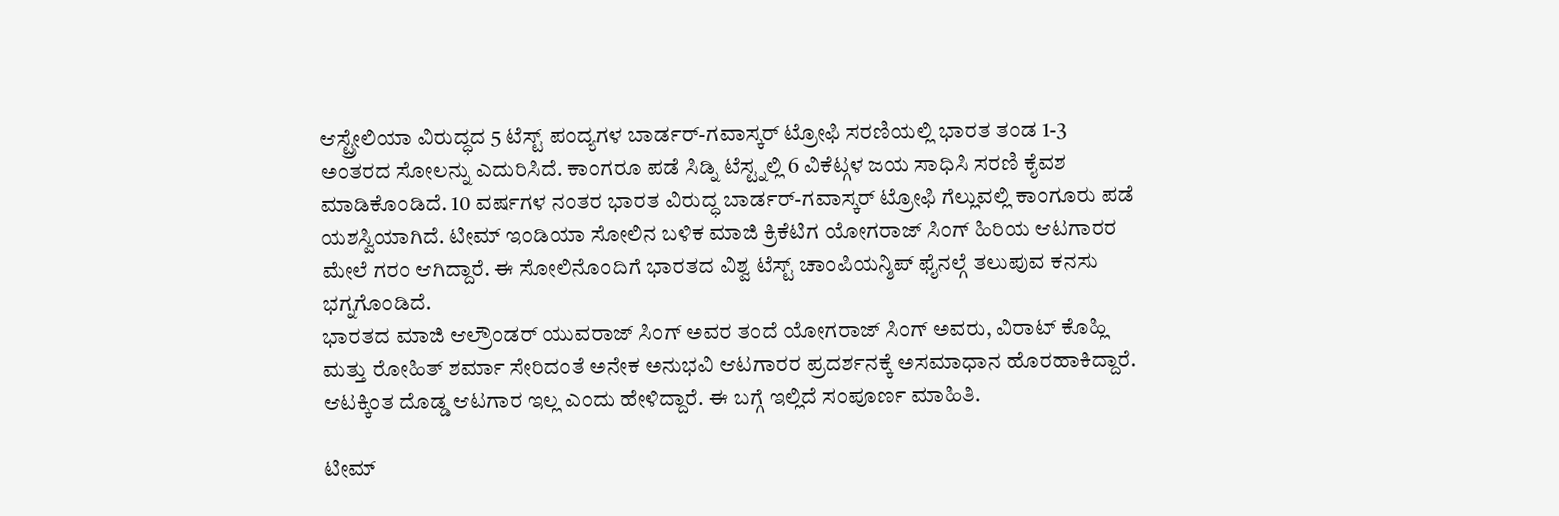ಆಸ್ಟ್ರೇಲಿಯಾ ವಿರುದ್ಧದ 5 ಟೆಸ್ಟ್ ಪಂದ್ಯಗಳ ಬಾರ್ಡರ್-ಗವಾಸ್ಕರ್ ಟ್ರೋಫಿ ಸರಣಿಯಲ್ಲಿ ಭಾರತ ತಂಡ 1-3 ಅಂತರದ ಸೋಲನ್ನು ಎದುರಿಸಿದೆ. ಕಾಂಗರೂ ಪಡೆ ಸಿಡ್ನಿ ಟೆಸ್ಟ್ನಲ್ಲಿ 6 ವಿಕೆಟ್ಗಳ ಜಯ ಸಾಧಿಸಿ ಸರಣಿ ಕೈವಶ ಮಾಡಿಕೊಂಡಿದೆ. 10 ವರ್ಷಗಳ ನಂತರ ಭಾರತ ವಿರುದ್ಧ ಬಾರ್ಡರ್-ಗವಾಸ್ಕರ್ ಟ್ರೋಫಿ ಗೆಲ್ಲುವಲ್ಲಿ ಕಾಂಗೂರು ಪಡೆ ಯಶಸ್ವಿಯಾಗಿದೆ. ಟೀಮ್ ಇಂಡಿಯಾ ಸೋಲಿನ ಬಳಿಕ ಮಾಜಿ ಕ್ರಿಕೆಟಿಗ ಯೋಗರಾಜ್ ಸಿಂಗ್ ಹಿರಿಯ ಆಟಗಾರರ ಮೇಲೆ ಗರಂ ಆಗಿದ್ದಾರೆ. ಈ ಸೋಲಿನೊಂದಿಗೆ ಭಾರತದ ವಿಶ್ವ ಟೆಸ್ಟ್ ಚಾಂಪಿಯನ್ಶಿಪ್ ಫೈನಲ್ಗೆ ತಲುಪುವ ಕನಸು ಭಗ್ನಗೊಂಡಿದೆ.
ಭಾರತದ ಮಾಜಿ ಆಲ್ರೌಂಡರ್ ಯುವರಾಜ್ ಸಿಂಗ್ ಅವರ ತಂದೆ ಯೋಗರಾಜ್ ಸಿಂಗ್ ಅವರು, ವಿರಾಟ್ ಕೊಹ್ಲಿ ಮತ್ತು ರೋಹಿತ್ ಶರ್ಮಾ ಸೇರಿದಂತೆ ಅನೇಕ ಅನುಭವಿ ಆಟಗಾರರ ಪ್ರದರ್ಶನಕ್ಕೆ ಅಸಮಾಧಾನ ಹೊರಹಾಕಿದ್ದಾರೆ. ಆಟಕ್ಕಿಂತ ದೊಡ್ಡ ಆಟಗಾರ ಇಲ್ಲ ಎಂದು ಹೇಳಿದ್ದಾರೆ. ಈ ಬಗ್ಗೆ ಇಲ್ಲಿದೆ ಸಂಪೂರ್ಣ ಮಾಹಿತಿ.

ಟೀಮ್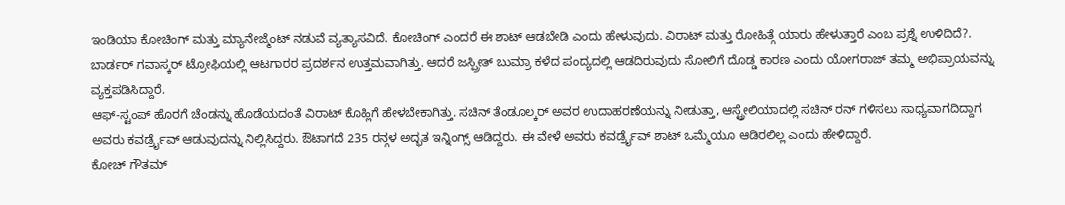ಇಂಡಿಯಾ ಕೋಚಿಂಗ್ ಮತ್ತು ಮ್ಯಾನೇಜ್ಮೆಂಟ್ ನಡುವೆ ವ್ಯತ್ಯಾಸವಿದೆ. ಕೋಚಿಂಗ್ ಎಂದರೆ ಈ ಶಾಟ್ ಆಡಬೇಡಿ ಎಂದು ಹೇಳುವುದು. ವಿರಾಟ್ ಮತ್ತು ರೋಹಿತ್ಗೆ ಯಾರು ಹೇಳುತ್ತಾರೆ ಎಂಬ ಪ್ರಶ್ನೆ ಉಳಿದಿದೆ?. ಬಾರ್ಡರ್ ಗವಾಸ್ಕರ್ ಟ್ರೋಫಿಯಲ್ಲಿ ಆಟಗಾರರ ಪ್ರದರ್ಶನ ಉತ್ತಮವಾಗಿತ್ತು. ಆದರೆ ಜಸ್ಪ್ರೀತ್ ಬುಮ್ರಾ ಕಳೆದ ಪಂದ್ಯದಲ್ಲಿ ಆಡದಿರುವುದು ಸೋಲಿಗೆ ದೊಡ್ಡ ಕಾರಣ ಎಂದು ಯೋಗರಾಜ್ ತಮ್ಮ ಅಭಿಪ್ರಾಯವನ್ನು ವ್ಯಕ್ತಪಡಿಸಿದ್ದಾರೆ.
ಆಫ್-ಸ್ಟಂಪ್ ಹೊರಗೆ ಚೆಂಡನ್ನು ಹೊಡೆಯದಂತೆ ವಿರಾಟ್ ಕೊಹ್ಲಿಗೆ ಹೇಳಬೇಕಾಗಿತ್ತು. ಸಚಿನ್ ತೆಂಡೂಲ್ಕರ್ ಅವರ ಉದಾಹರಣೆಯನ್ನು ನೀಡುತ್ತಾ, ಆಸ್ಟ್ರೇಲಿಯಾದಲ್ಲಿ ಸಚಿನ್ ರನ್ ಗಳಿಸಲು ಸಾಧ್ಯವಾಗದಿದ್ದಾಗ ಅವರು ಕವರ್ಡ್ರೈವ್ ಆಡುವುದನ್ನು ನಿಲ್ಲಿಸಿದ್ದರು. ಔಟಾಗದೆ 235 ರನ್ಗಳ ಅದ್ಭತ ಇನ್ನಿಂಗ್ಸ್ ಆಡಿದ್ದರು. ಈ ವೇಳೆ ಅವರು ಕವರ್ಡ್ರೈವ್ ಶಾಟ್ ಒಮ್ಮೆಯೂ ಆಡಿರಲಿಲ್ಲ ಎಂದು ಹೇಳಿದ್ದಾರೆ.
ಕೋಚ್ ಗೌತಮ್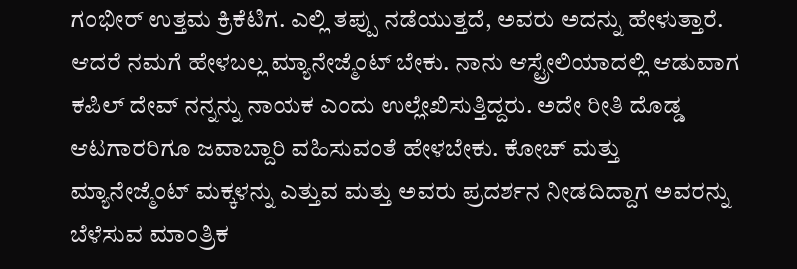ಗಂಭೀರ್ ಉತ್ತಮ ಕ್ರಿಕೆಟಿಗ. ಎಲ್ಲಿ ತಪ್ಪು ನಡೆಯುತ್ತದೆ, ಅವರು ಅದನ್ನು ಹೇಳುತ್ತಾರೆ. ಆದರೆ ನಮಗೆ ಹೇಳಬಲ್ಲ ಮ್ಯಾನೇಜ್ಮೆಂಟ್ ಬೇಕು. ನಾನು ಆಸ್ಟ್ರೇಲಿಯಾದಲ್ಲಿ ಆಡುವಾಗ ಕಪಿಲ್ ದೇವ್ ನನ್ನನ್ನು ನಾಯಕ ಎಂದು ಉಲ್ಲೇಖಿಸುತ್ತಿದ್ದರು. ಅದೇ ರೀತಿ ದೊಡ್ಡ ಆಟಗಾರರಿಗೂ ಜವಾಬ್ದಾರಿ ವಹಿಸುವಂತೆ ಹೇಳಬೇಕು. ಕೋಚ್ ಮತ್ತು ಮ್ಯಾನೇಜ್ಮೆಂಟ್ ಮಕ್ಕಳನ್ನು ಎತ್ತುವ ಮತ್ತು ಅವರು ಪ್ರದರ್ಶನ ನೀಡದಿದ್ದಾಗ ಅವರನ್ನು ಬೆಳೆಸುವ ಮಾಂತ್ರಿಕ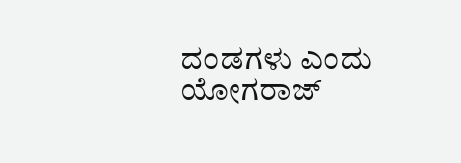ದಂಡಗಳು ಎಂದು ಯೋಗರಾಜ್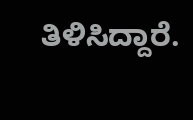ತಿಳಿಸಿದ್ದಾರೆ.